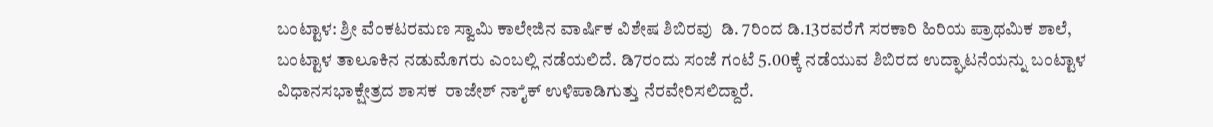ಬಂಟ್ಟಾಳ: ಶ್ರೀ ವೆಂಕಟರಮಣ ಸ್ವಾಮಿ ಕಾಲೇಜಿನ ವಾರ್ಷಿಕ ವಿಶೇಷ ಶಿಬಿರವು  ಡಿ. 7ರಿಂದ ಡಿ.13ರವರೆಗೆ ಸರಕಾರಿ ಹಿರಿಯ ಪ್ರಾಥಮಿಕ ಶಾಲೆ, ಬಂಟ್ಟಾಳ ತಾಲೂಕಿನ ನಡುಮೊಗರು ಎಂಬಲ್ಲಿ ನಡೆಯಲಿದೆ. ಡಿ7ರಂದು ಸಂಜೆ ಗಂಟೆ 5.00ಕ್ಕೆ ನಡೆಯುವ ಶಿಬಿರದ ಉದ್ಘಾಟನೆಯನ್ನು ಬಂಟ್ಟಾಳ ವಿಧಾನಸಭಾಕ್ಷೇತ್ರದ ಶಾಸಕ  ರಾಜೇಶ್ ನಾೈಕ್ ಉಳಿಪಾಡಿಗುತ್ತು ನೆರವೇರಿಸಲಿದ್ದಾರೆ.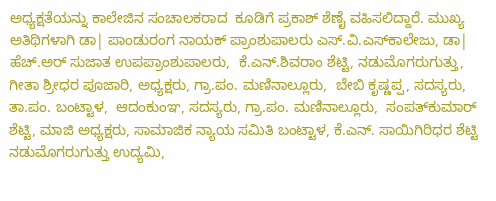ಅಧ್ಯಕ್ಷತೆಯನ್ನು ಕಾಲೇಜಿನ ಸಂಚಾಲಕರಾದ  ಕೂಡಿಗೆ ಪ್ರಕಾಶ್ ಶೆಣೈ ವಹಿಸಲಿದ್ದಾರೆ. ಮುಖ್ಯ ಅತಿಥಿಗಳಾಗಿ ಡಾ| ಪಾಂಡುರಂಗ ನಾಯಕ್ ಪ್ರಾಂಶುಪಾಲರು ಎಸ್.ವಿ.ಎಸ್‍ಕಾಲೇಜು, ಡಾ| ಹೆಚ್.ಅರ್ ಸುಜಾತ ಉಪಪ್ರಾಂಶುಪಾಲರು,  ಕೆ.ಎನ್.ಶಿವರಾಂ ಶೆಟ್ಟಿ, ನಡುಮೊಗರುಗುತ್ತು,  ಗೀತಾ ಶ್ರೀಧರ ಪೂಜಾರಿ, ಅಧ್ಯಕ್ಷರು, ಗ್ರಾ.ಪಂ. ಮಣಿನಾಲ್ಲೂರು,  ಬೇಬಿ ಕೃಷ್ಣಪ್ಪ, ಸದಸ್ಯರು, ತಾ.ಪಂ. ಬಂಟ್ಟಾಳ,  ಆದಂಕುಂಞ, ಸದಸ್ಯರು, ಗ್ರಾ.ಪಂ. ಮಣಿನಾಲ್ಲೂರು,  ಸಂಪತ್‍ಕುಮಾರ್ ಶೆಟ್ಟಿ, ಮಾಜಿ ಅಧ್ಯಕ್ಷರು, ಸಾಮಾಜಿಕ ನ್ಯಾಯ ಸಮಿತಿ ಬಂಟ್ಟಾಳ, ಕೆ.ಎನ್. ಸಾಯಿಗಿರಿಧರ ಶೆಟ್ಟಿ ನಡುಮೊಗರುಗುತ್ತು ಉದ್ಯಮಿ,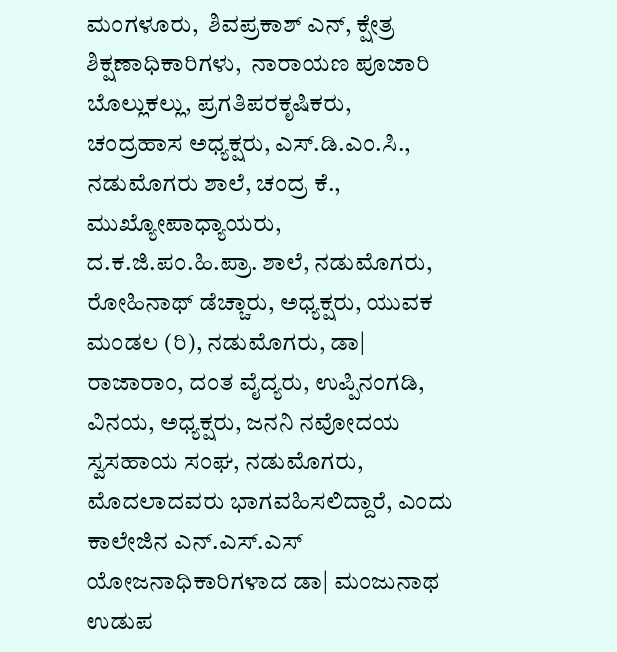ಮಂಗಳೂರು,  ಶಿವಪ್ರಕಾಶ್ ಎನ್, ಕ್ಷೇತ್ರ ಶಿಕ್ಷಣಾಧಿಕಾರಿಗಳು,  ನಾರಾಯಣ ಪೂಜಾರಿ ಬೊಲ್ಲುಕಲ್ಲು, ಪ್ರಗತಿಪರಕೃಷಿಕರು,  ಚಂದ್ರಹಾಸ ಅಧ್ಯಕ್ಷರು, ಎಸ್.ಡಿ.ಎಂ.ಸಿ., ನಡುಮೊಗರು ಶಾಲೆ, ಚಂದ್ರ ಕೆ., ಮುಖ್ಯೋಪಾಧ್ಯಾಯರು, ದ.ಕ.ಜಿ.ಪಂ.ಹಿ.ಪ್ರಾ. ಶಾಲೆ, ನಡುಮೊಗರು, ರೋಹಿನಾಥ್ ಡೆಚ್ಚಾರು, ಅಧ್ಯಕ್ಷರು, ಯುವಕ ಮಂಡಲ (ರಿ), ನಡುಮೊಗರು, ಡಾ| ರಾಜಾರಾಂ, ದಂತ ವೈದ್ಯರು, ಉಪ್ಪಿನಂಗಡಿ,  ವಿನಯ, ಅಧ್ಯಕ್ಷರು, ಜನನಿ ನವೋದಯ ಸ್ವಸಹಾಯ ಸಂಘ, ನಡುಮೊಗರು, ಮೊದಲಾದವರು ಭಾಗವಹಿಸಲಿದ್ದಾರೆ, ಎಂದು ಕಾಲೇಜಿನ ಎನ್.ಎಸ್.ಎಸ್ ಯೋಜನಾಧಿಕಾರಿಗಳಾದ ಡಾ| ಮಂಜುನಾಥ ಉಡುಪ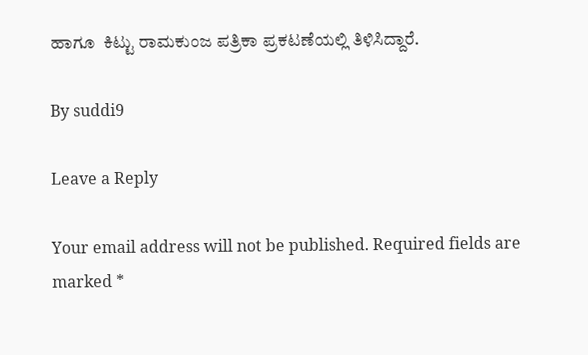ಹಾಗೂ  ಕಿಟ್ಟು ರಾಮಕುಂಜ ಪತ್ರಿಕಾ ಪ್ರಕಟಣೆಯಲ್ಲಿ ತಿಳಿಸಿದ್ದಾರೆ.

By suddi9

Leave a Reply

Your email address will not be published. Required fields are marked *